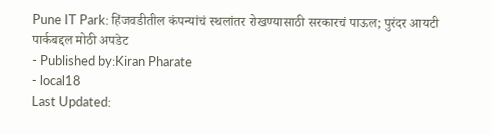Pune IT Park: हिंजवडीतील कंपन्यांचं स्थलांतर रोखण्यासाठी सरकारचं पाऊल; पुरंदर आयटी पार्कबद्दल मोठी अपडेट
- Published by:Kiran Pharate
- local18
Last Updated: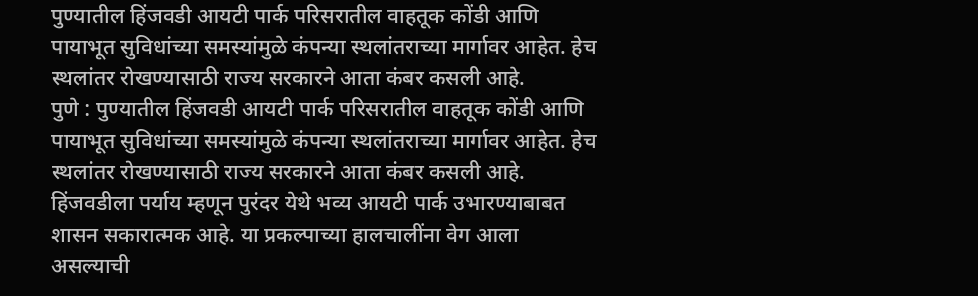पुण्यातील हिंजवडी आयटी पार्क परिसरातील वाहतूक कोंडी आणि पायाभूत सुविधांच्या समस्यांमुळे कंपन्या स्थलांतराच्या मार्गावर आहेत. हेच स्थलांतर रोखण्यासाठी राज्य सरकारने आता कंबर कसली आहे.
पुणे : पुण्यातील हिंजवडी आयटी पार्क परिसरातील वाहतूक कोंडी आणि पायाभूत सुविधांच्या समस्यांमुळे कंपन्या स्थलांतराच्या मार्गावर आहेत. हेच स्थलांतर रोखण्यासाठी राज्य सरकारने आता कंबर कसली आहे. हिंजवडीला पर्याय म्हणून पुरंदर येथे भव्य आयटी पार्क उभारण्याबाबत शासन सकारात्मक आहे. या प्रकल्पाच्या हालचालींना वेग आला असल्याची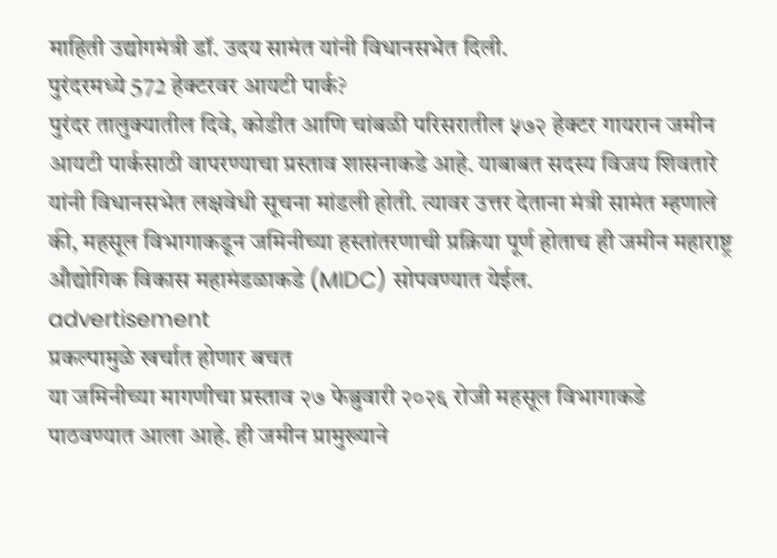माहिती उद्योगमंत्री डॉ. उदय सामंत यांनी विधानसभेत दिली.
पुरंदरमध्ये 572 हेक्टरवर आयटी पार्क?
पुरंदर तालुक्यातील दिवे, कोडीत आणि चांबळी परिसरातील ५७२ हेक्टर गायरान जमीन आयटी पार्कसाठी वापरण्याचा प्रस्ताव शासनाकडे आहे. याबाबत सदस्य विजय शिवतारे यांनी विधानसभेत लक्षवेधी सूचना मांडली होती. त्यावर उत्तर देताना मंत्री सामंत म्हणाले की, महसूल विभागाकडून जमिनीच्या हस्तांतरणाची प्रक्रिया पूर्ण होताच ही जमीन महाराष्ट्र औद्योगिक विकास महामंडळाकडे (MIDC) सोपवण्यात येईल.
advertisement
प्रकल्पामुळे खर्चात होणार बचत
या जमिनीच्या मागणीचा प्रस्ताव २७ फेब्रुवारी २०२६ रोजी महसूल विभागाकडे पाठवण्यात आला आहे. ही जमीन प्रामुख्याने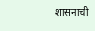शासनाची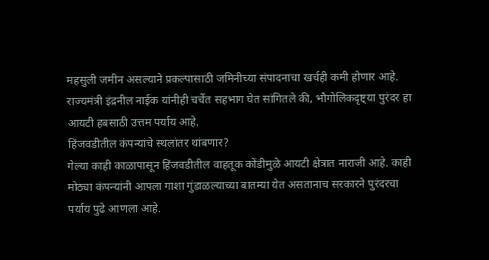महसुली जमीन असल्याने प्रकल्पासाठी जमिनीच्या संपादनाचा खर्चही कमी होणार आहे. राज्यमंत्री इंद्रनील नाईक यांनीही चर्चेत सहभाग घेत सांगितले की, भौगोलिकदृष्ट्या पुरंदर हा आयटी हबसाठी उत्तम पर्याय आहे.
हिंजवडीतील कंपन्यांचे स्थलांतर थांबणार?
गेल्या काही काळापासून हिंजवडीतील वाहतूक कोंडीमुळे आयटी क्षेत्रात नाराजी आहे. काही मोठ्या कंपन्यांनी आपला गाशा गुंडाळल्याच्या बातम्या येत असतानाच सरकारने पुरंदरचा पर्याय पुढे आणला आहे.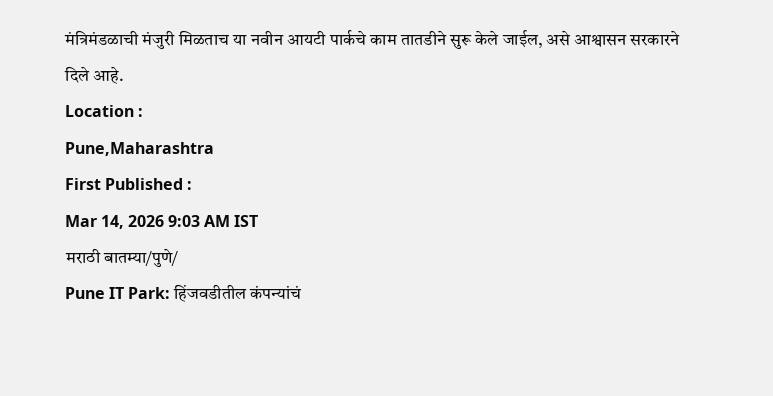मंत्रिमंडळाची मंजुरी मिळताच या नवीन आयटी पार्कचे काम तातडीने सुरू केले जाईल, असे आश्वासन सरकारने दिले आहे.
Location :
Pune,Maharashtra
First Published :
Mar 14, 2026 9:03 AM IST
मराठी बातम्या/पुणे/
Pune IT Park: हिंजवडीतील कंपन्यांचं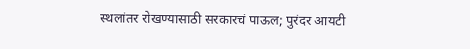स्थलांतर रोखण्यासाठी सरकारचं पाऊल; पुरंदर आयटी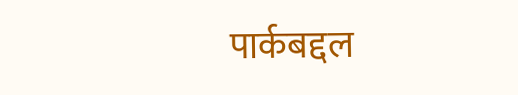पार्कबद्दल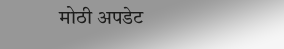मोठी अपडेट